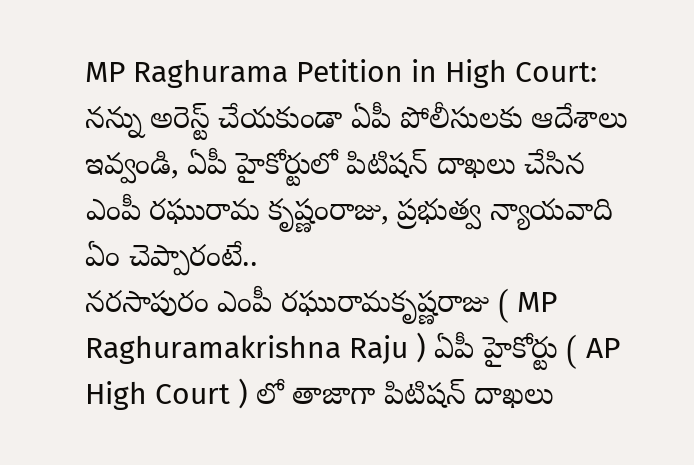MP Raghurama Petition in High Court: నన్ను అరెస్ట్ చేయకుండా ఏపీ పోలీసులకు ఆదేశాలు ఇవ్వండి, ఏపీ హైకోర్టులో పిటిషన్ దాఖలు చేసిన ఎంపీ రఘురామ కృష్ణంరాజు, ప్రభుత్వ న్యాయవాది ఏం చెప్పారంటే..
నరసాపురం ఎంపీ రఘురామకృష్ణరాజు ( MP Raghuramakrishna Raju ) ఏపీ హైకోర్టు ( AP High Court ) లో తాజాగా పిటిషన్ దాఖలు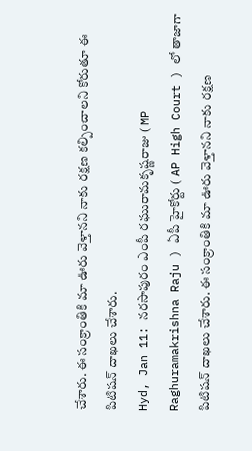చేశారు. ఈ సంక్రాంతికి మా ఊరు వెళ్తానని నాకు రక్షణ కల్పించాలని కోరుతూ ఈ పిటిషన్ దాఖలు చేశారు.
Hyd, Jan 11: నరసాపురం ఎంపీ రఘురామకృష్ణరాజు ( MP Raghuramakrishna Raju ) ఏపీ హైకోర్టు ( AP High Court ) లో తాజాగా పిటిషన్ దాఖలు చేశారు. ఈ సంక్రాంతికి మా ఊరు వెళ్తానని నాకు రక్షణ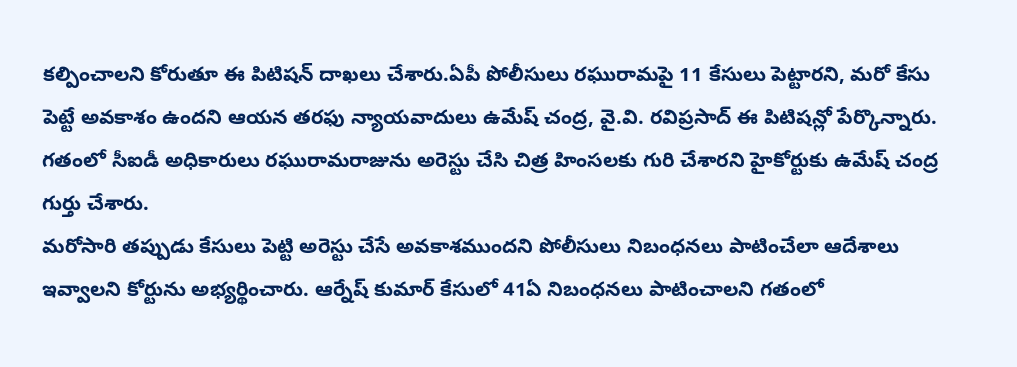కల్పించాలని కోరుతూ ఈ పిటిషన్ దాఖలు చేశారు.ఏపీ పోలీసులు రఘురామపై 11 కేసులు పెట్టారని, మరో కేసు పెట్టే అవకాశం ఉందని ఆయన తరఫు న్యాయవాదులు ఉమేష్ చంద్ర, వై.వి. రవిప్రసాద్ ఈ పిటిషన్లో పేర్కొన్నారు. గతంలో సీఐడీ అధికారులు రఘురామరాజును అరెస్టు చేసి చిత్ర హింసలకు గురి చేశారని హైకోర్టుకు ఉమేష్ చంద్ర గుర్తు చేశారు.
మరోసారి తప్పుడు కేసులు పెట్టి అరెస్టు చేసే అవకాశముందని పోలీసులు నిబంధనలు పాటించేలా ఆదేశాలు ఇవ్వాలని కోర్టును అభ్యర్థించారు. ఆర్నేష్ కుమార్ కేసులో 41ఏ నిబంధనలు పాటించాలని గతంలో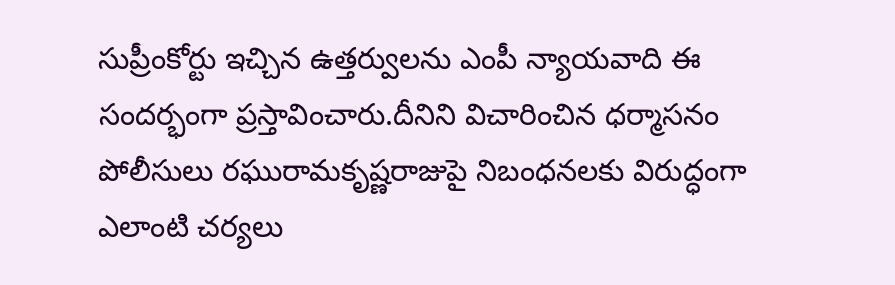సుప్రీంకోర్టు ఇచ్చిన ఉత్తర్వులను ఎంపీ న్యాయవాది ఈ సందర్భంగా ప్రస్తావించారు.దీనిని విచారించిన ధర్మాసనం పోలీసులు రఘురామకృష్ణరాజుపై నిబంధనలకు విరుద్ధంగా ఎలాంటి చర్యలు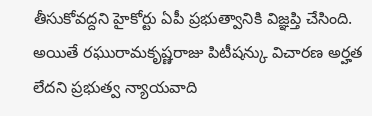తీసుకోవద్దని హైకోర్టు ఏపీ ప్రభుత్వానికి విజ్ఞప్తి చేసింది.
అయితే రఘురామకృష్ణరాజు పిటీషన్కు విచారణ అర్హత లేదని ప్రభుత్వ న్యాయవాది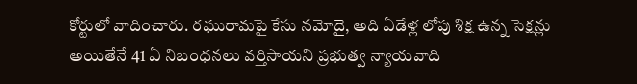కోర్టులో వాదించారు. రఘురామపై కేసు నమోదై, అది ఏడేళ్ల లోపు శిక్ష ఉన్న సెక్షన్లు అయితేనే 41 ఏ నిబంధనలు వర్తిసాయని ప్రభుత్వ న్యాయవాది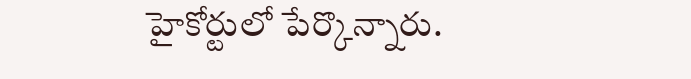హైకోర్టులో పేర్కొన్నారు.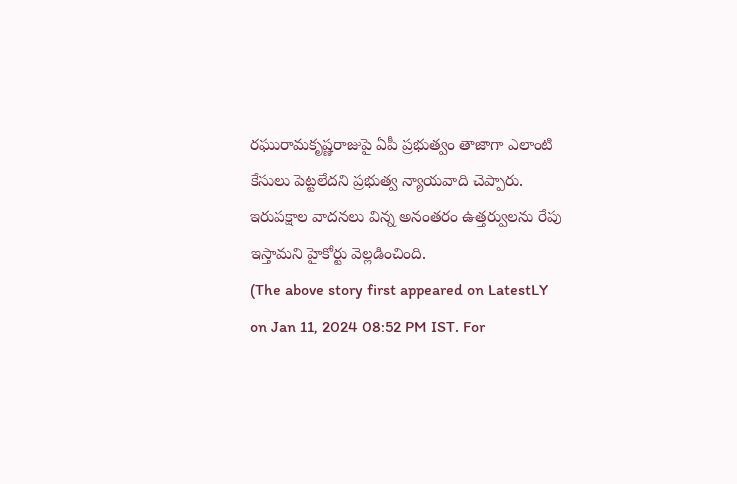రఘురామకృష్ణరాజుపై ఏపీ ప్రభుత్వం తాజాగా ఎలాంటి కేసులు పెట్టలేదని ప్రభుత్వ న్యాయవాది చెప్పారు. ఇరుపక్షాల వాదనలు విన్న అనంతరం ఉత్తర్వులను రేపు ఇస్తామని హైకోర్టు వెల్లడించింది.
(The above story first appeared on LatestLY on Jan 11, 2024 08:52 PM IST. For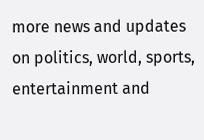more news and updates on politics, world, sports, entertainment and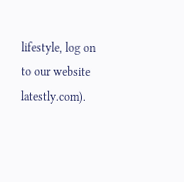lifestyle, log on to our website latestly.com).